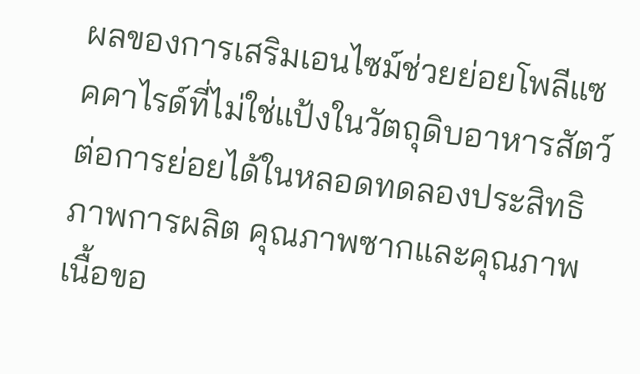ผลของการเสริมเอนไซม์ช่วยย่อยโพลีแซคคาไรด์ที่ไม่ใช่แป้งในวัตถุดิบอาหารสัตว์ต่อการย่อยได้ในหลอดทดลองประสิทธิภาพการผลิต คุณภาพซากและคุณภาพเนื้อขอ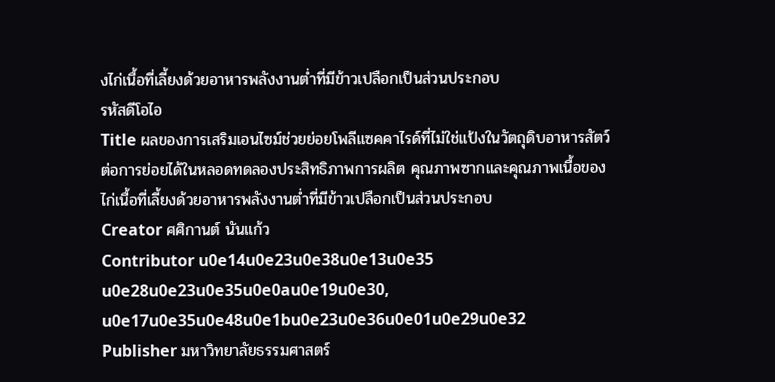งไก่เนื้อที่เลี้ยงด้วยอาหารพลังงานต่ำที่มีข้าวเปลือกเป็นส่วนประกอบ
รหัสดีโอไอ
Title ผลของการเสริมเอนไซม์ช่วยย่อยโพลีแซคคาไรด์ที่ไม่ใช่แป้งในวัตถุดิบอาหารสัตว์ต่อการย่อยได้ในหลอดทดลองประสิทธิภาพการผลิต คุณภาพซากและคุณภาพเนื้อของไก่เนื้อที่เลี้ยงด้วยอาหารพลังงานต่ำที่มีข้าวเปลือกเป็นส่วนประกอบ
Creator ศศิกานต์ นันแก้ว
Contributor u0e14u0e23u0e38u0e13u0e35 u0e28u0e23u0e35u0e0au0e19u0e30, u0e17u0e35u0e48u0e1bu0e23u0e36u0e01u0e29u0e32
Publisher มหาวิทยาลัยธรรมศาสตร์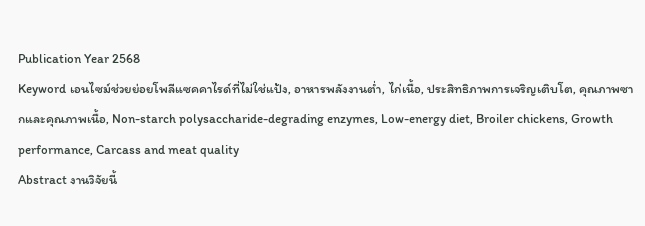Publication Year 2568
Keyword เอนไซม์ช่วยย่อยโพลีแซคคาไรด์ที่ไม่ใช่แป้ง, อาหารพลังงานต่ำ, ไก่เนื้อ, ประสิทธิภาพการเจริญเติบโต, คุณภาพซากและคุณภาพเนื้อ, Non-starch polysaccharide-degrading enzymes, Low-energy diet, Broiler chickens, Growth performance, Carcass and meat quality
Abstract งานวิจัยนี้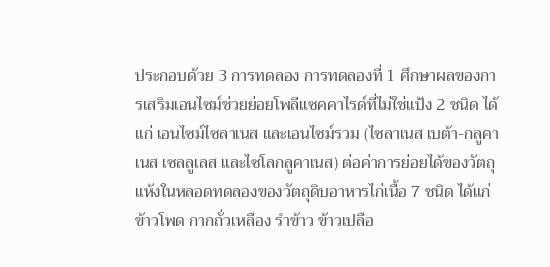ประกอบด้วย 3 การทดลอง การทดลองที่ 1 ศึกษาผลของการเสริมเอนไซม์ช่วยย่อยโพลีแซคคาไรด์ที่ไม่ใช่แป้ง 2 ชนิด ได้แก่ เอนไซม์ไซลาเนส และเอนไซม์รวม (ไซลาเนส เบต้า-กลูคาเนส เซลลูเลส และไซโลกลูคาเนส) ต่อค่าการย่อยได้ของวัตถุแห้งในหลอดทดลองของวัตถุดิบอาหารไก่เนื้อ 7 ชนิด ได้แก่ ข้าวโพด กากถั่วเหลือง รำข้าว ข้าวเปลือ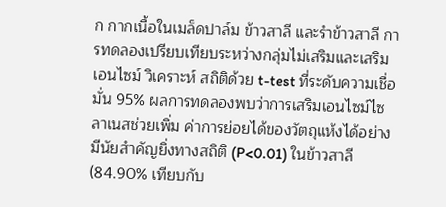ก กากเนื้อในเมล็ดปาล์ม ข้าวสาลี และรําข้าวสาลี การทดลองเปรียบเทียบระหว่างกลุ่มไม่เสริมและเสริมเอนไซม์ วิเคราะห์ สถิติด้วย t-test ที่ระดับความเชื่อมั่น 95% ผลการทดลองพบว่าการเสริมเอนไซม์ไซลาเนสช่วยเพิ่ม ค่าการย่อยได้ของวัตถุแห้งได้อย่างมีนัยสำคัญยิ่งทางสถิติ (P<0.01) ในข้าวสาลี (84.90% เทียบกับ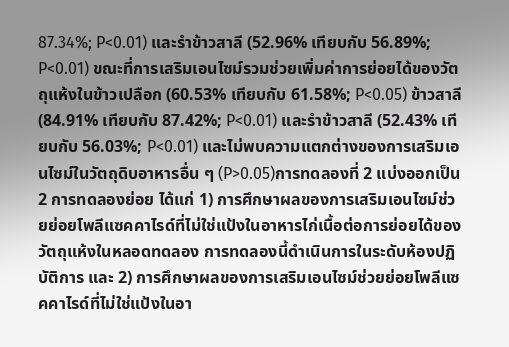87.34%; P<0.01) และรำข้าวสาลี (52.96% เทียบกับ 56.89%; P<0.01) ขณะที่การเสริมเอนไซม์รวมช่วยเพิ่มค่าการย่อยได้ของวัตถุแห้งในข้าวเปลือก (60.53% เทียบกับ 61.58%; P<0.05) ข้าวสาลี (84.91% เทียบกับ 87.42%; P<0.01) และรำข้าวสาลี (52.43% เทียบกับ 56.03%; P<0.01) และไม่พบความแตกต่างของการเสริมเอนไซม์ในวัตถุดิบอาหารอื่น ๆ (P>0.05)การทดลองที่ 2 แบ่งออกเป็น 2 การทดลองย่อย ได้แก่ 1) การศึกษาผลของการเสริมเอนไซม์ช่วยย่อยโพลีแซคคาไรด์ที่ไม่ใช่แป้งในอาหารไก่เนื้อต่อการย่อยได้ของวัตถุแห้งในหลอดทดลอง การทดลองนี้ดำเนินการในระดับห้องปฏิบัติการ และ 2) การศึกษาผลของการเสริมเอนไซม์ช่วยย่อยโพลีแซคคาไรด์ที่ไม่ใช่แป้งในอา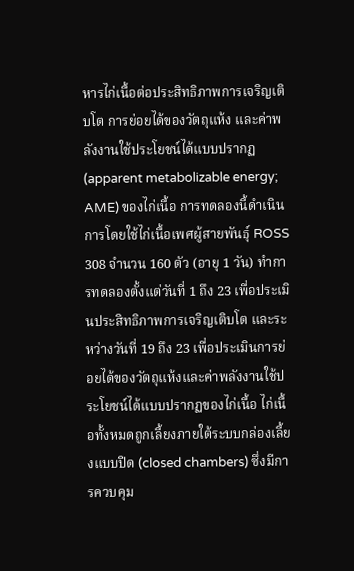หารไก่เนื้อต่อประสิทธิภาพการเจริญเติบโต การย่อยได้ของวัตถุแห้ง และค่าพลังงานใช้ประโยชน์ได้แบบปรากฏ (apparent metabolizable energy; AME) ของไก่เนื้อ การทดลองนี้ดำเนินการโดยใช้ไก่เนื้อเพศผู้สายพันธุ์ ROSS 308 จำนวน 160 ตัว (อายุ 1 วัน) ทำการทดลองตั้งแต่วันที่ 1 ถึง 23 เพื่อประเมินประสิทธิภาพการเจริญเติบโต และระหว่างวันที่ 19 ถึง 23 เพื่อประเมินการย่อยได้ของวัตถุแห้งและค่าพลังงานใช้ประโยชน์ได้แบบปรากฏของไก่เนื้อ ไก่เนื้อทั้งหมดถูกเลี้ยงภายใต้ระบบกล่องเลี้ยงแบบปิด (closed chambers) ซึ่งมีการควบคุม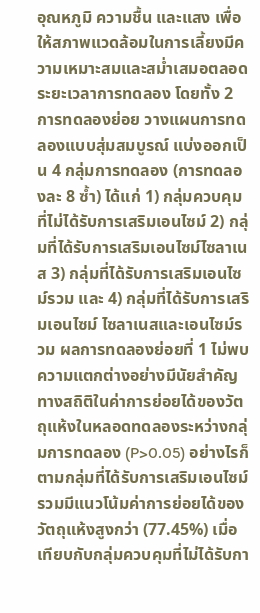อุณหภูมิ ความชื้น และแสง เพื่อให้สภาพแวดล้อมในการเลี้ยงมีความเหมาะสมและสม่ำเสมอตลอดระยะเวลาการทดลอง โดยทั้ง 2 การทดลองย่อย วางแผนการทดลองแบบสุ่มสมบูรณ์ แบ่งออกเป็น 4 กลุ่มการทดลอง (การทดลองละ 8 ซ้ำ) ได้แก่ 1) กลุ่มควบคุมที่ไม่ได้รับการเสริมเอนไซม์ 2) กลุ่มที่ได้รับการเสริมเอนไซม์ไซลาเนส 3) กลุ่มที่ได้รับการเสริมเอนไซม์รวม และ 4) กลุ่มที่ได้รับการเสริมเอนไซม์ ไซลาเนสและเอนไซม์รวม ผลการทดลองย่อยที่ 1 ไม่พบความแตกต่างอย่างมีนัยสำคัญทางสถิติในค่าการย่อยได้ของวัตถุแห้งในหลอดทดลองระหว่างกลุ่มการทดลอง (P>0.05) อย่างไรก็ตามกลุ่มที่ได้รับการเสริมเอนไซม์รวมมีแนวโน้มค่าการย่อยได้ของวัตถุแห้งสูงกว่า (77.45%) เมื่อเทียบกับกลุ่มควบคุมที่ไม่ได้รับกา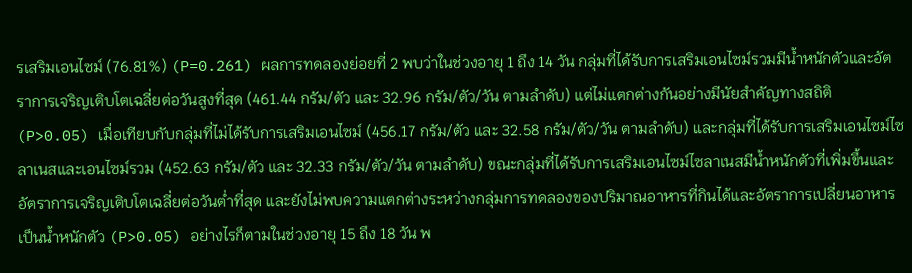รเสริมเอนไซม์ (76.81%) (P=0.261) ผลการทดลองย่อยที่ 2 พบว่าในช่วงอายุ 1 ถึง 14 วัน กลุ่มที่ได้รับการเสริมเอนไซม์รวมมีน้ำหนักตัวและอัตราการเจริญเติบโตเฉลี่ยต่อวันสูงที่สุด (461.44 กรัม/ตัว และ 32.96 กรัม/ตัว/วัน ตามลำดับ) แต่ไม่แตกต่างกันอย่างมีนัยสำคัญทางสถิติ (P>0.05) เมื่อเทียบกับกลุ่มที่ไม่ได้รับการเสริมเอนไซม์ (456.17 กรัม/ตัว และ 32.58 กรัม/ตัว/วัน ตามลำดับ) และกลุ่มที่ได้รับการเสริมเอนไซม์ไซลาเนสและเอนไซม์รวม (452.63 กรัม/ตัว และ 32.33 กรัม/ตัว/วัน ตามลำดับ) ขณะกลุ่มที่ได้รับการเสริมเอนไซม์ไซลาเนสมีน้ำหนักตัวที่เพิ่มขึ้นและอัตราการเจริญเติบโตเฉลี่ยต่อวันต่ำที่สุด และยังไม่พบความแตกต่างระหว่างกลุ่มการทดลองของปริมาณอาหารที่กินได้และอัตราการเปลี่ยนอาหารเป็นน้ำหนักตัว (P>0.05) อย่างไรก็ตามในช่วงอายุ 15 ถึง 18 วัน พ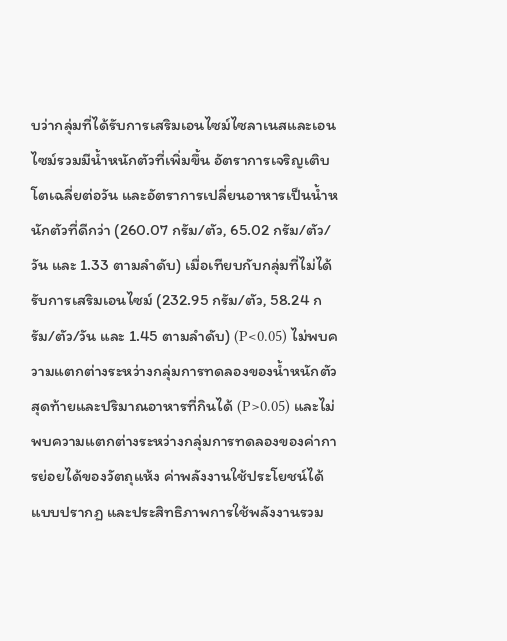บว่ากลุ่มที่ได้รับการเสริมเอนไซม์ไซลาเนสและเอนไซม์รวมมีน้ำหนักตัวที่เพิ่มขึ้น อัตราการเจริญเติบโตเฉลี่ยต่อวัน และอัตราการเปลี่ยนอาหารเป็นน้ำหนักตัวที่ดีกว่า (260.07 กรัม/ตัว, 65.02 กรัม/ตัว/วัน และ 1.33 ตามลำดับ) เมื่อเทียบกับกลุ่มที่ไม่ได้รับการเสริมเอนไซม์ (232.95 กรัม/ตัว, 58.24 กรัม/ตัว/วัน และ 1.45 ตามลำดับ) (P<0.05) ไม่พบความแตกต่างระหว่างกลุ่มการทดลองของน้ำหนักตัวสุดท้ายและปริมาณอาหารที่กินได้ (P>0.05) และไม่พบความแตกต่างระหว่างกลุ่มการทดลองของค่าการย่อยได้ของวัตถุแห้ง ค่าพลังงานใช้ประโยชน์ได้แบบปรากฏ และประสิทธิภาพการใช้พลังงานรวม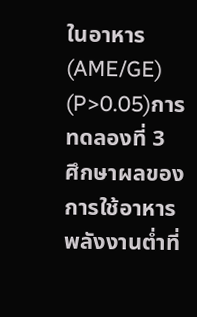ในอาหาร (AME/GE) (P>0.05)การทดลองที่ 3 ศึกษาผลของการใช้อาหารพลังงานต่ำที่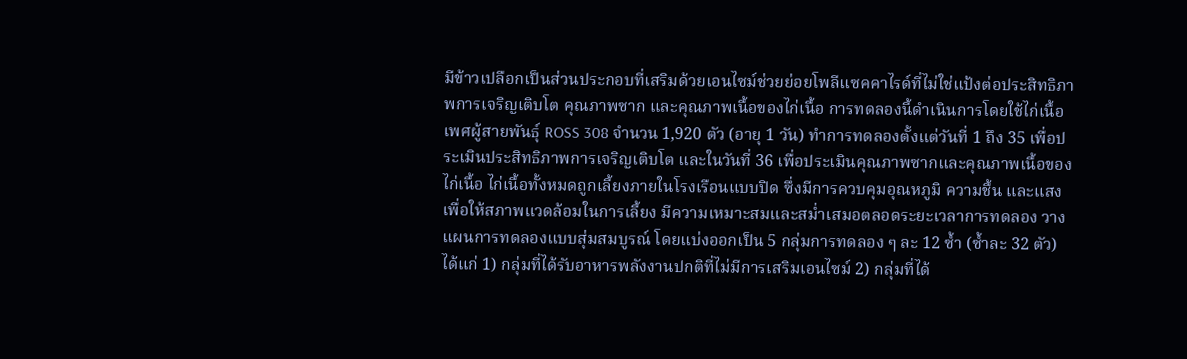มีข้าวเปลือกเป็นส่วนประกอบที่เสริมด้วยเอนไซม์ช่วยย่อยโพลีแซคคาไรด์ที่ไม่ใช่แป้งต่อประสิทธิภาพการเจริญเติบโต คุณภาพซาก และคุณภาพเนื้อของไก่เนื้อ การทดลองนี้ดำเนินการโดยใช้ไก่เนื้อเพศผู้สายพันธุ์ ROSS 308 จำนวน 1,920 ตัว (อายุ 1 วัน) ทำการทดลองตั้งแต่วันที่ 1 ถึง 35 เพื่อประเมินประสิทธิภาพการเจริญเติบโต และในวันที่ 36 เพื่อประเมินคุณภาพซากและคุณภาพเนื้อของไก่เนื้อ ไก่เนื้อทั้งหมดถูกเลี้ยงภายในโรงเรือนแบบปิด ซึ่งมีการควบคุมอุณหภูมิ ความชื้น และแสง เพื่อให้สภาพแวดล้อมในการเลี้ยง มีความเหมาะสมและสม่ำเสมอตลอดระยะเวลาการทดลอง วางแผนการทดลองแบบสุ่มสมบูรณ์ โดยแบ่งออกเป็น 5 กลุ่มการทดลอง ๆ ละ 12 ซ้ำ (ซ้ำละ 32 ตัว) ได้แก่ 1) กลุ่มที่ได้รับอาหารพลังงานปกติที่ไม่มีการเสริมเอนไซม์ 2) กลุ่มที่ได้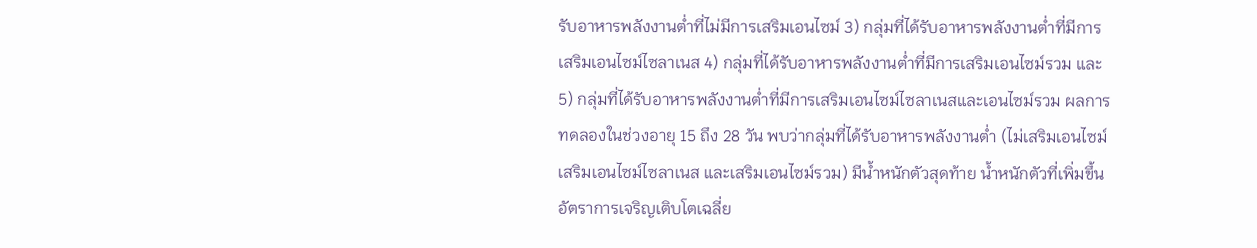รับอาหารพลังงานต่ำที่ไม่มีการเสริมเอนไซม์ 3) กลุ่มที่ได้รับอาหารพลังงานต่ำที่มีการเสริมเอนไซม์ไซลาเนส 4) กลุ่มที่ได้รับอาหารพลังงานต่ำที่มีการเสริมเอนไซม์รวม และ 5) กลุ่มที่ได้รับอาหารพลังงานต่ำที่มีการเสริมเอนไซม์ไซลาเนสและเอนไซม์รวม ผลการทดลองในช่วงอายุ 15 ถึง 28 วัน พบว่ากลุ่มที่ได้รับอาหารพลังงานต่ำ (ไม่เสริมเอนไซม์ เสริมเอนไซม์ไซลาเนส และเสริมเอนไซม์รวม) มีน้ำหนักตัวสุดท้าย น้ำหนักตัวที่เพิ่มขึ้น อัตราการเจริญเติบโตเฉลี่ย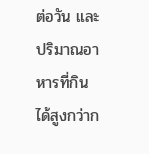ต่อวัน และปริมาณอาหารที่กินได้สูงกว่าก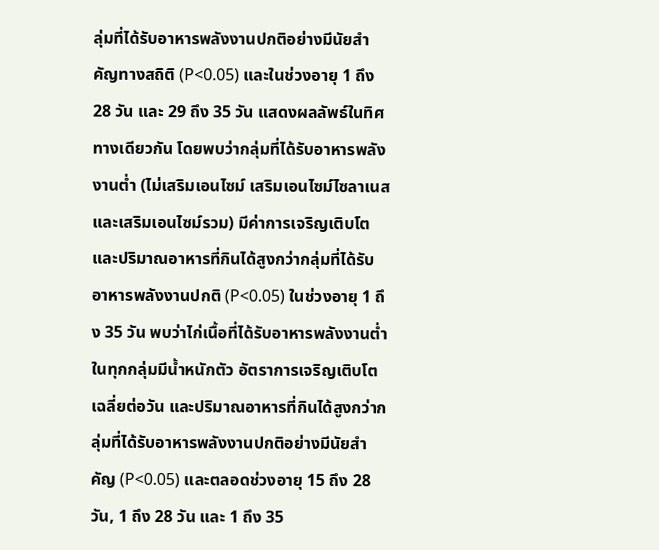ลุ่มที่ได้รับอาหารพลังงานปกติอย่างมีนัยสำคัญทางสถิติ (P<0.05) และในช่วงอายุ 1 ถึง 28 วัน และ 29 ถึง 35 วัน แสดงผลลัพธ์ในทิศทางเดียวกัน โดยพบว่ากลุ่มที่ได้รับอาหารพลังงานต่ำ (ไม่เสริมเอนไซม์ เสริมเอนไซม์ไซลาเนส และเสริมเอนไซม์รวม) มีค่าการเจริญเติบโตและปริมาณอาหารที่กินได้สูงกว่ากลุ่มที่ได้รับอาหารพลังงานปกติ (P<0.05) ในช่วงอายุ 1 ถึง 35 วัน พบว่าไก่เนื้อที่ได้รับอาหารพลังงานต่ำในทุกกลุ่มมีน้ำหนักตัว อัตราการเจริญเติบโตเฉลี่ยต่อวัน และปริมาณอาหารที่กินได้สูงกว่ากลุ่มที่ได้รับอาหารพลังงานปกติอย่างมีนัยสำคัญ (P<0.05) และตลอดช่วงอายุ 15 ถึง 28 วัน, 1 ถึง 28 วัน และ 1 ถึง 35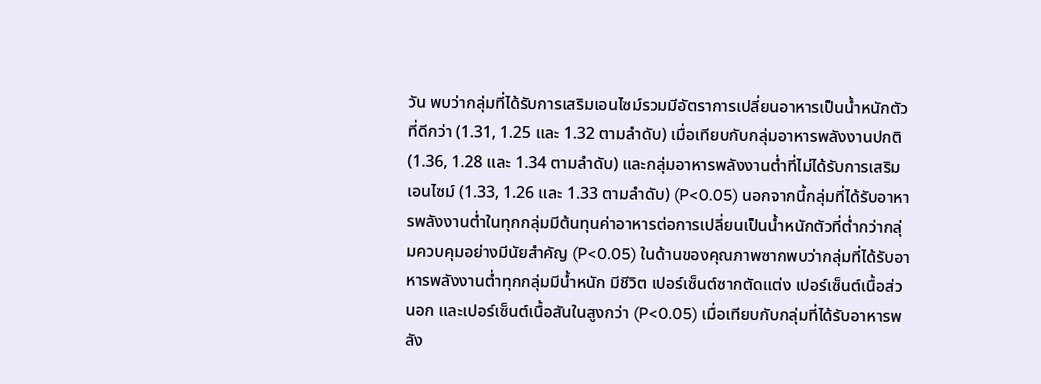วัน พบว่ากลุ่มที่ได้รับการเสริมเอนไซม์รวมมีอัตราการเปลี่ยนอาหารเป็นน้ำหนักตัวที่ดีกว่า (1.31, 1.25 และ 1.32 ตามลำดับ) เมื่อเทียบกับกลุ่มอาหารพลังงานปกติ (1.36, 1.28 และ 1.34 ตามลำดับ) และกลุ่มอาหารพลังงานต่ำที่ไม่ได้รับการเสริมเอนไซม์ (1.33, 1.26 และ 1.33 ตามลำดับ) (P<0.05) นอกจากนี้กลุ่มที่ได้รับอาหารพลังงานต่ำในทุกกลุ่มมีต้นทุนค่าอาหารต่อการเปลี่ยนเป็นน้ำหนักตัวที่ต่ำกว่ากลุ่มควบคุมอย่างมีนัยสำคัญ (P<0.05) ในด้านของคุณภาพซากพบว่ากลุ่มที่ได้รับอาหารพลังงานต่ำทุกกลุ่มมีน้ำหนัก มีชีวิต เปอร์เซ็นต์ซากตัดแต่ง เปอร์เซ็นต์เนื้อส่วนอก และเปอร์เซ็นต์เนื้อสันในสูงกว่า (P<0.05) เมื่อเทียบกับกลุ่มที่ได้รับอาหารพลัง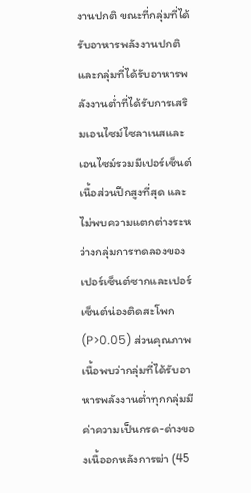งานปกติ ขณะที่กลุ่มที่ได้รับอาหารพลังงานปกติและกลุ่มที่ได้รับอาหารพลังงานต่ำที่ได้รับการเสริมเอนไซม์ไซลาเนสและเอนไซม์รวมมีเปอร์เซ็นต์เนื้อส่วนปีกสูงที่สุด และไม่พบความแตกต่างระหว่างกลุ่มการทดลองของเปอร์เซ็นต์ซากและเปอร์เซ็นต์น่องติดสะโพก (P>0.05) ส่วนคุณภาพเนื้อพบว่ากลุ่มที่ได้รับอาหารพลังงานต่ำทุกกลุ่มมีค่าความเป็นกรด-ด่างของเนื้ออกหลังการฆ่า (45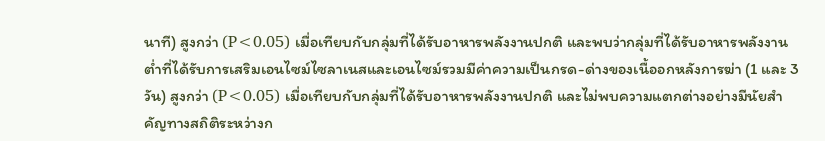นาที) สูงกว่า (P<0.05) เมื่อเทียบกับกลุ่มที่ได้รับอาหารพลังงานปกติ และพบว่ากลุ่มที่ได้รับอาหารพลังงานต่ำที่ได้รับการเสริมเอนไซม์ไซลาเนสและเอนไซม์รวมมีค่าความเป็นกรด-ด่างของเนื้ออกหลังการฆ่า (1 และ 3 วัน) สูงกว่า (P<0.05) เมื่อเทียบกับกลุ่มที่ได้รับอาหารพลังงานปกติ และไม่พบความแตกต่างอย่างมีนัยสำคัญทางสถิติระหว่างก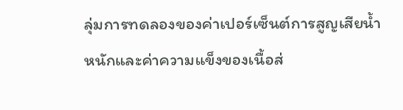ลุ่มการทดลองของค่าเปอร์เซ็นต์การสูญเสียน้ำหนักและค่าความแข็งของเนื้อส่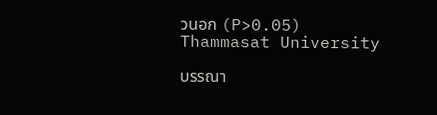วนอก (P>0.05)
Thammasat University

บรรณา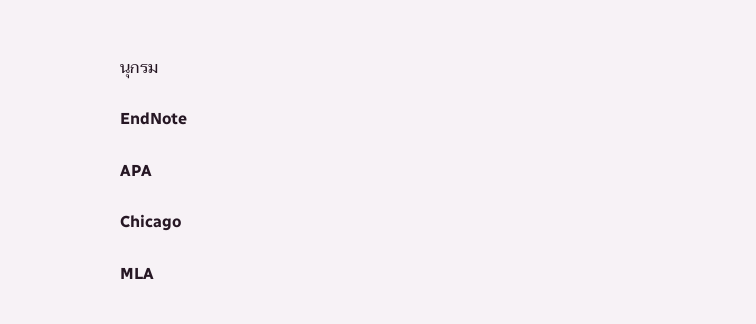นุกรม

EndNote

APA

Chicago

MLA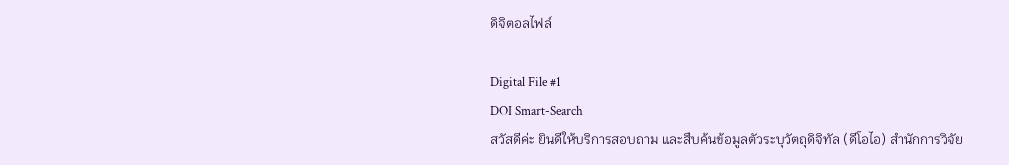ดิจิตอลไฟล์

Digital File #1
DOI Smart-Search
สวัสดีค่ะ ยินดีให้บริการสอบถาม และสืบค้นข้อมูลตัวระบุวัตถุดิจิทัล (ดีโอไอ) สำนักการวิจัย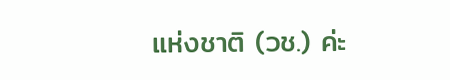แห่งชาติ (วช.) ค่ะ